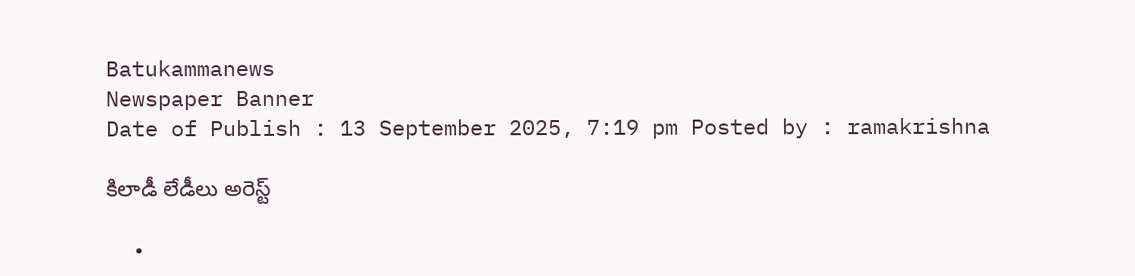Batukammanews
Newspaper Banner
Date of Publish : 13 September 2025, 7:19 pm Posted by : ramakrishna

కిలాడీ లేడీలు అరెస్ట్

  •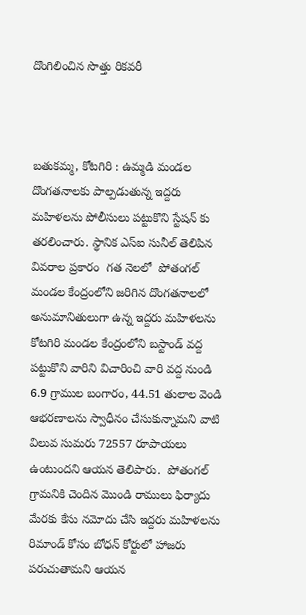దొంగిలించిన సొత్తు రికవరీ



బతుకమ్మ, కోటగిరి : ఉమ్మడి మండల దొంగతనాలకు పాల్పడుతున్న ఇద్దరు మహిళలను పోలీసులు పట్టుకొని స్టేషన్ కు తరలించారు. స్థానిక ఎస్ఐ సునీల్ తెలిపిన వివరాల ప్రకారం  గత నెలలో  పోతంగల్ మండల కేంద్రంలోని జరిగిన దొంగతనాలలో అనుమానితులుగా ఉన్న ఇద్దరు మహిళలను కోటగిరి మండల కేంద్రంలోని బస్టాండ్ వద్ద పట్టుకొని వారిని విచారించి వారి వద్ద నుండి 6.9 గ్రాముల బంగారం, 44.51 తులాల వెండి ఆభరణాలను స్వాధీనం చేసుకున్నామని వాటి విలువ సుమరు 72557 రూపాయలు  ఉంటుందని ఆయన తెలిపారు.  పోతంగల్ గ్రామనికి చెందిన మొండి రాములు ఫిర్యాదు మేరకు కేసు నమోదు చేసి ఇద్దరు మహిళలను రిమాండ్ కోసం బోధన్ కోర్టులో హాజరు పరుచుతామని ఆయన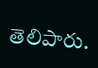తెలిపారు.